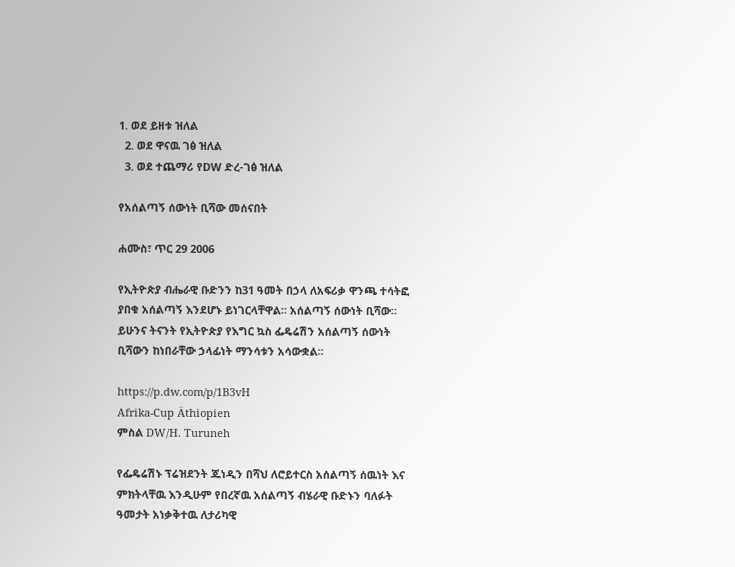1. ወደ ይዘቱ ዝለል
  2. ወደ ዋናዉ ገፅ ዝለል
  3. ወደ ተጨማሪ የDW ድረ-ገፅ ዝለል

የአሰልጣኝ ሰውነት ቢሻው መሰናበት

ሐሙስ፣ ጥር 29 2006

የኢትዮጵያ ብሔራዊ ቡድንን ከ31 ዓመት በኃላ ለአፍሪቃ ዋንጫ ተሳትፎ ያበቁ አሰልጣኝ እንደሆኑ ይነገርላቸዋል። አሰልጣኝ ሰውነት ቢሻው። ይሁንና ትናንት የኢትዮጵያ የእግር ኳስ ፌዴሬሽን አሰልጣኝ ሰውነት ቢሻውን ከነበራቸው ኃላፊነት ማንሳቱን አሳውቋል።

https://p.dw.com/p/1B3vH
Afrika-Cup Äthiopien
ምስል DW/H. Turuneh

የፌዴሬሽኑ ፕሬዝደንት ጁነዲን በሻህ ለሮይተርስ አሰልጣኝ ሰዉነት እና ምክትላቸዉ እንዲሁም የበረኛዉ አሰልጣኝ ብሄራዊ ቡድኑን ባለፉት ዓመታት አነቃቅተዉ ለታሪካዊ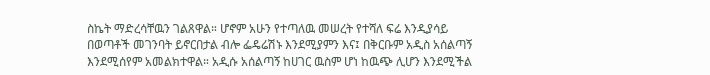ስኬት ማድረሳቸዉን ገልጸዋል። ሆኖም አሁን የተጣለዉ መሠረት የተሻለ ፍሬ እንዲያሳይ በወጣቶች መገንባት ይኖርበታል ብሎ ፌዴሬሽኑ እንደሚያምን እና፤ በቅርቡም አዲስ አሰልጣኝ እንደሚሰየም አመልክተዋል። አዲሱ አሰልጣኝ ከሀገር ዉስም ሆነ ከዉጭ ሊሆን እንደሚችል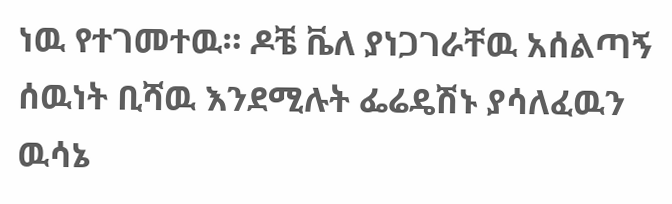ነዉ የተገመተዉ። ዶቼ ቬለ ያነጋገራቸዉ አሰልጣኝ ሰዉነት ቢሻዉ እንደሚሉት ፌሬዴሽኑ ያሳለፈዉን ዉሳኔ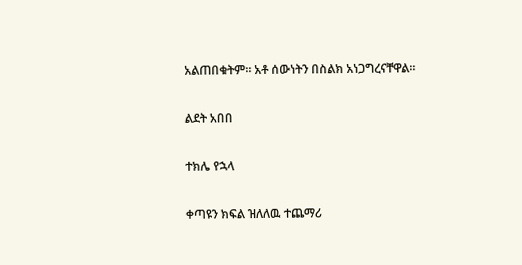አልጠበቁትም። አቶ ሰውነትን በስልክ አነጋግረናቸዋል።

ልደት አበበ

ተክሌ የኋላ

ቀጣዩን ክፍል ዝለለዉ ተጨማሪ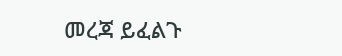መረጃ ይፈልጉ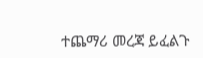ተጨማሪ መረጃ ይፈልጉ